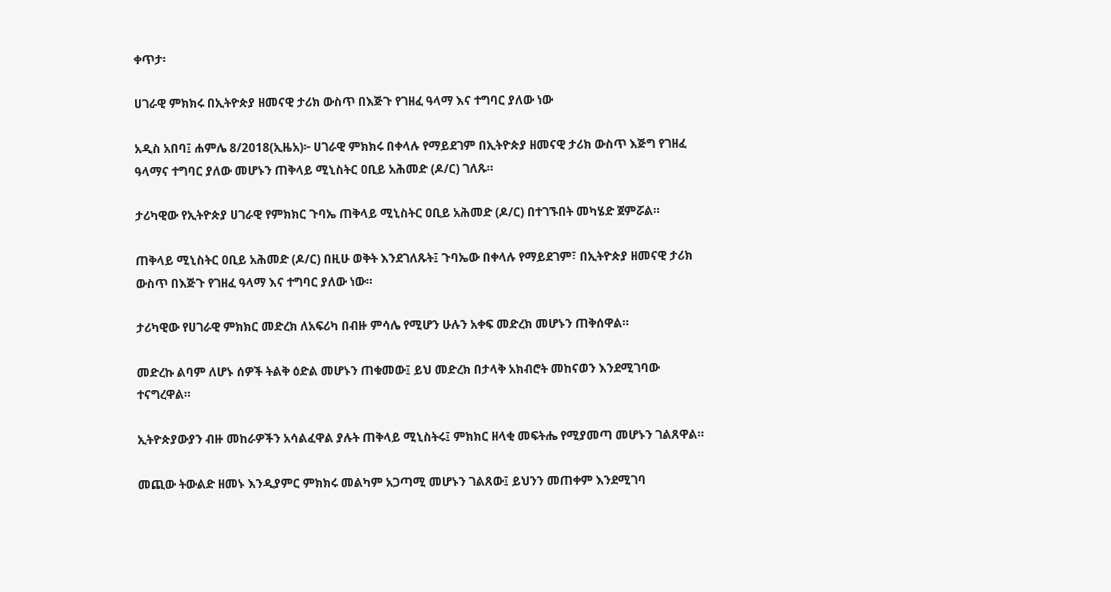ቀጥታ፡

ሀገራዊ ምክክሩ በኢትዮጵያ ዘመናዊ ታሪክ ውስጥ በእጅጉ የገዘፈ ዓላማ እና ተግባር ያለው ነው

አዲስ አበባ፤ ሐምሌ 8/2018(ኢዜአ)፦ ሀገራዊ ምክክሩ በቀላሉ የማይደገም በኢትዮጵያ ዘመናዊ ታሪክ ውስጥ እጅግ የገዘፈ ዓላማና ተግባር ያለው መሆኑን ጠቅላይ ሚኒስትር ዐቢይ አሕመድ (ዶ/ር) ገለጹ።

ታሪካዊው የኢትዮጵያ ሀገራዊ የምክክር ጉባኤ ጠቅላይ ሚኒስትር ዐቢይ አሕመድ (ዶ/ር) በተገኙበት መካሄድ ጀምሯል።

ጠቅላይ ሚኒስትር ዐቢይ አሕመድ (ዶ/ር) በዚሁ ወቅት እንደገለጹት፤ ጉባኤው በቀላሉ የማይደገም፣ በኢትዮጵያ ዘመናዊ ታሪክ ውስጥ በእጅጉ የገዘፈ ዓላማ እና ተግባር ያለው ነው።

ታሪካዊው የሀገራዊ ምክክር መድረክ ለአፍሪካ በብዙ ምሳሌ የሚሆን ሁሉን አቀፍ መድረክ መሆኑን ጠቅሰዋል።

መድረኩ ልባም ለሆኑ ሰዎች ትልቅ ዕድል መሆኑን ጠቁመው፤ ይህ መድረክ በታላቅ አክብሮት መከናወን እንደሚገባው ተናግረዋል።

ኢትዮጵያውያን ብዙ መከራዎችን አሳልፈዋል ያሉት ጠቅላይ ሚኒስትሩ፤ ምክክር ዘላቂ መፍትሔ የሚያመጣ መሆኑን ገልጸዋል።

መጪው ትውልድ ዘመኑ እንዲያምር ምክክሩ መልካም አጋጣሚ መሆኑን ገልጸው፤ ይህንን መጠቀም እንደሚገባ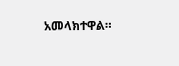አመላክተዋል።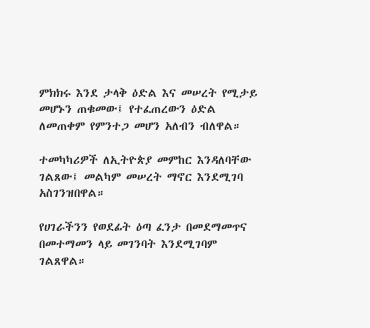ምክክሩ እንደ ታላቅ ዕድል እና መሠረት የሚታይ መሆኑን ጠቁመው፤ የተፈጠረውን ዕድል ለመጠቀም የምንተጋ መሆን አለብን ብለዋል።

ተመካካሪዎች ለኢትዮጵያ መምከር እንዳለባቸው ገልጸው፤ መልካም መሠረት ማኖር እንደሚገባ አስገንዝበዋል።

የሀገራችንን የወደፊት ዕጣ ፈንታ በመደማመጥና በመተማመን ላይ መገንባት እንደሚገባም ገልጸዋል።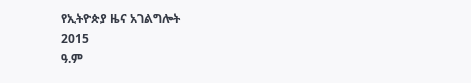የኢትዮጵያ ዜና አገልግሎት
2015
ዓ.ም